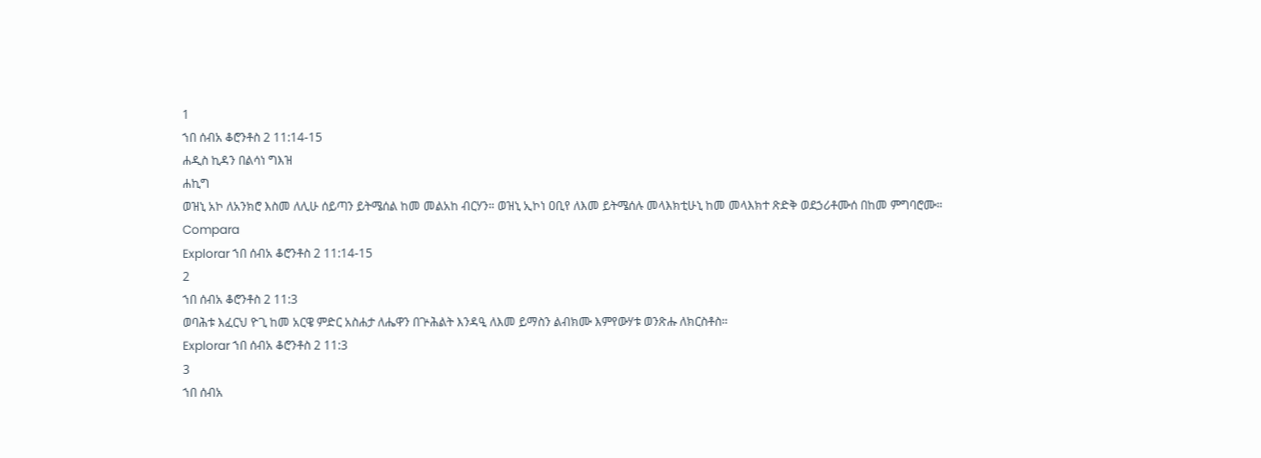1
ኀበ ሰብአ ቆሮንቶስ 2 11:14-15
ሐዲስ ኪዳን በልሳነ ግእዝ
ሐኪግ
ወዝኒ አኮ ለአንክሮ እስመ ለሊሁ ሰይጣን ይትሜሰል ከመ መልአከ ብርሃን። ወዝኒ ኢኮነ ዐቢየ ለእመ ይትሜሰሉ መላእክቲሁኒ ከመ መላእክተ ጽድቅ ወደኃሪቶሙሰ በከመ ምግባሮሙ።
Compara
Explorar ኀበ ሰብአ ቆሮንቶስ 2 11:14-15
2
ኀበ ሰብአ ቆሮንቶስ 2 11:3
ወባሕቱ እፈርህ ዮጊ ከመ አርዌ ምድር አስሐታ ለሔዋን በጕሕልት እንዳዒ ለእመ ይማስን ልብክሙ እምየውሃቱ ወንጽሑ ለክርስቶስ።
Explorar ኀበ ሰብአ ቆሮንቶስ 2 11:3
3
ኀበ ሰብአ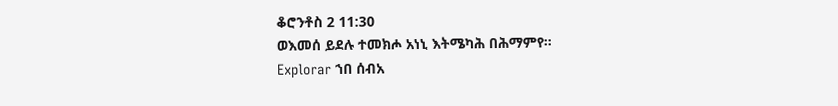ቆሮንቶስ 2 11:30
ወእመሰ ይደሉ ተመክሖ አነኒ እትሜካሕ በሕማምየ።
Explorar ኀበ ሰብአ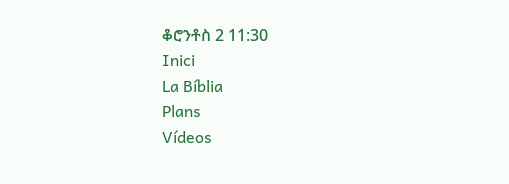ቆሮንቶስ 2 11:30
Inici
La Bíblia
Plans
Vídeos